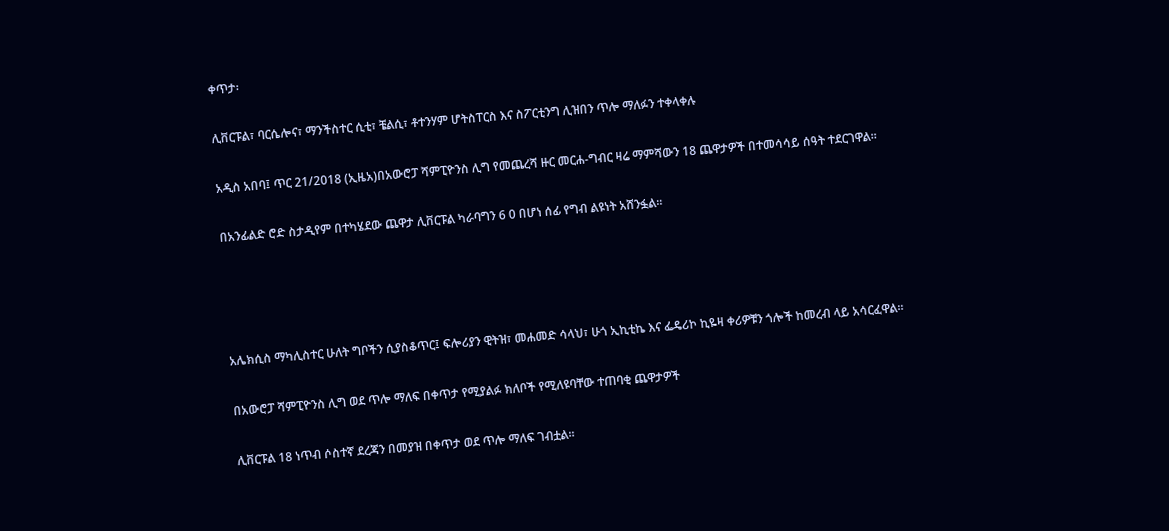ቀጥታ፡

ሊቨርፑል፣ ባርሴሎና፣ ማንችስተር ሲቲ፣ ቼልሲ፣ ቶተንሃም ሆትስፐርስ እና ስፖርቲንግ ሊዝበን ጥሎ ማለፉን ተቀላቀሉ

አዲስ አበባ፤ ጥር 21/2018 (ኢዜአ)በአውሮፓ ሻምፒዮንስ ሊግ የመጨረሻ ዙር መርሐ-ግብር ዛሬ ማምሻውን 18 ጨዋታዎች በተመሳሳይ ሰዓት ተደርገዋል።

በአንፊልድ ሮድ ስታዲየም በተካሄደው ጨዋታ ሊቨርፑል ካራባግን 6 0 በሆነ ሰፊ የግብ ልዩነት አሸንፏል።




አሌክሲስ ማካሊስተር ሁለት ግቦችን ሲያስቆጥር፤ ፍሎሪያን ዊትዝ፣ መሐመድ ሳላህ፣ ሁጎ ኢኪቲኬ እና ፌዴሪኮ ኪዬዛ ቀሪዎቹን ጎሎች ከመረብ ላይ አሳርፈዋል።

በአውሮፓ ሻምፒዮንስ ሊግ ወደ ጥሎ ማለፍ በቀጥታ የሚያልፉ ክለቦች የሚለዩባቸው ተጠባቂ ጨዋታዎች

ሊቨርፑል 18 ነጥብ ሶስተኛ ደረጃን በመያዝ በቀጥታ ወደ ጥሎ ማለፍ ገብቷል።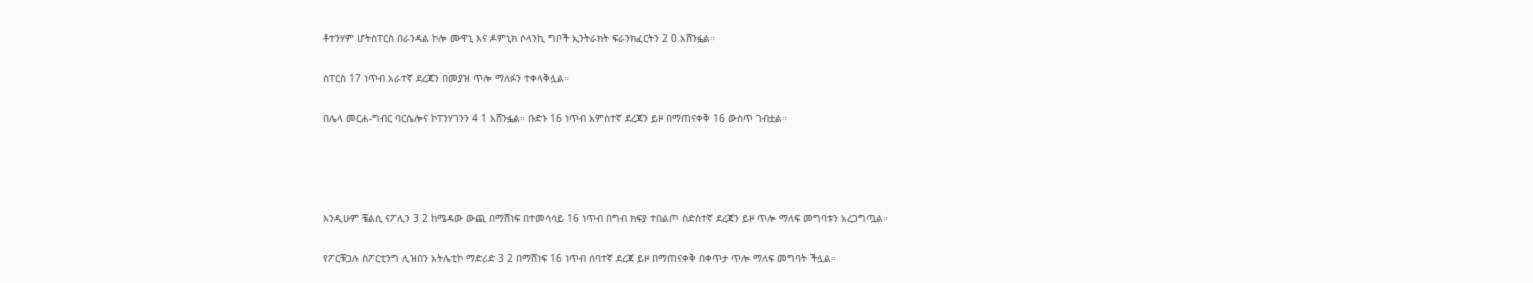ቶተንሃም ሆትስፐርስ በራንዳል ኮሎ ሙዋኒ እና ዶምኒክ ሶላንኪ ግቦች ኢንትራክት ፍራንክፈርትን 2 0 አሸንፏል።

ስፐርስ 17 ነጥብ አራተኛ ደረጃን በመያዝ ጥሎ ማለፉን ተቀላቅሏል።

በሌላ መርሐ-ግብር ባርሴሎና ኮፐንሃገንን 4 1 አሸንፏል። ቡድኑ 16 ነጥብ አምስተኛ ደረጃን ይዞ በማጠናቀቅ 16 ውስጥ ገብቷል።




እንዲሁም ቼልሲ ናፖሊን 3 2 ከሜዳው ውጪ በማሸነፍ በተመሳሳይ 16 ነጥብ በግብ ክፍያ ተበልጦ ስድስተኛ ደረጃን ይዞ ጥሎ ማለፍ መግባቱን አረጋግጧል።

የፖርቹጋሉ ስፖርቲንግ ሊዝበን አትሌቲኮ ማድሪድ 3 2 በማሸነፍ 16 ነጥብ ሰባተኛ ደረጃ ይዞ በማጠናቀቅ በቀጥታ ጥሎ ማለፍ መግባት ችሏል።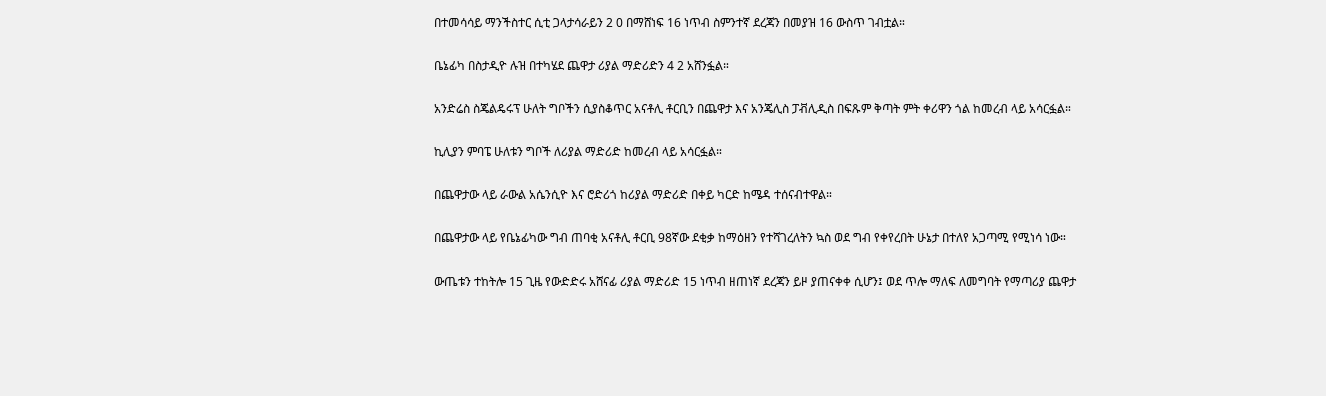በተመሳሳይ ማንችስተር ሲቲ ጋላታሳራይን 2 0 በማሸነፍ 16 ነጥብ ስምንተኛ ደረጃን በመያዝ 16 ውስጥ ገብቷል።

ቤኔፊካ በስታዲዮ ሉዝ በተካሄደ ጨዋታ ሪያል ማድሪድን 4 2 አሸንፏል።

አንድሬስ ስጄልዴሩፕ ሁለት ግቦችን ሲያስቆጥር አናቶሊ ቶርቢን በጨዋታ እና አንጄሊስ ፓቭሊዲስ በፍጹም ቅጣት ምት ቀሪዋን ጎል ከመረብ ላይ አሳርፏል።

ኪሊያን ምባፔ ሁለቱን ግቦች ለሪያል ማድሪድ ከመረብ ላይ አሳርፏል።

በጨዋታው ላይ ራውል አሴንሲዮ እና ሮድሪጎ ከሪያል ማድሪድ በቀይ ካርድ ከሜዳ ተሰናብተዋል።

በጨዋታው ላይ የቤኔፊካው ግብ ጠባቂ አናቶሊ ቶርቢ 98ኛው ደቂቃ ከማዕዘን የተሻገረለትን ኳስ ወደ ግብ የቀየረበት ሁኔታ በተለየ አጋጣሚ የሚነሳ ነው።

ውጤቱን ተከትሎ 15 ጊዜ የውድድሩ አሸናፊ ሪያል ማድሪድ 15 ነጥብ ዘጠነኛ ደረጃን ይዞ ያጠናቀቀ ሲሆን፤ ወደ ጥሎ ማለፍ ለመግባት የማጣሪያ ጨዋታ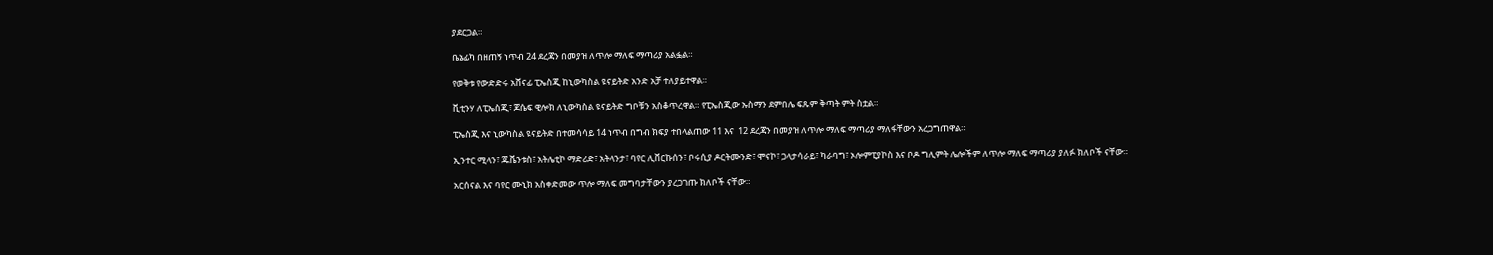ያደርጋል።

ቤኔፊካ በዘጠኝ ነጥብ 24 ደረጃን በመያዝ ለጥሎ ማለፍ ማጣሪያ አልፏል።

የወቅቱ የውድድሩ አሸናፊ ፒኤስጂ ከኒውካስል ዩናይትድ አንድ አቻ ተለያይተዋል።

ቪቲንሃ ለፒኤስጂ፣ ጆሴፍ ዊሎክ ለኒውካስል ዩናይትድ ግቦቹን አስቆጥረዋል። የፒኤስጂው ኡስማን ደምበሌ ፍጹም ቅጣት ምት ስቷል።

ፒኤስጂ እና ኒውካስል ዩናይትድ በተመሳሳይ 14 ነጥብ በግብ ክፍያ ተበላልጠው 11 እና  12 ደረጃን በመያዝ ለጥሎ ማለፍ ማጣሪያ ማለፋቸውን አረጋግጠዋል።

ኢንተር ሚላን፣ ጁቬንቱስ፣ አትሌቲኮ ማድሪድ፣ አትላንታ፣ ባየር ሊቨርኩሰን፣ ቦሩሲያ ዶርትሙንድ፣ ሞናኮ፣ ጋላታሳራይ፣ ካራባግ፣ ኦሎምፒያኮስ እና ቦዶ ግሊምት ሌሎችም ለጥሎ ማለፍ ማጣሪያ ያለፉ ክለቦች ናቸው።

አርሰናል እና ባየር ሙኒክ አስቀድመው ጥሎ ማለፍ መግባታቸውን ያረጋገጡ ክለቦች ናቸው።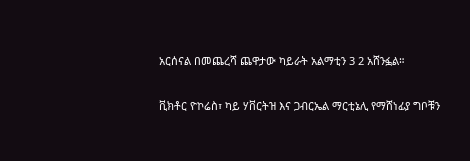አርሰናል በመጨረሻ ጨዋታው ካይራት አልማቲን 3 2 አሸንፏል።

ቪክቶር ዮኮሬስ፣ ካይ ሃቨርትዝ እና ጋብርኤል ማርቲኔሊ የማሸነፊያ ግቦቹን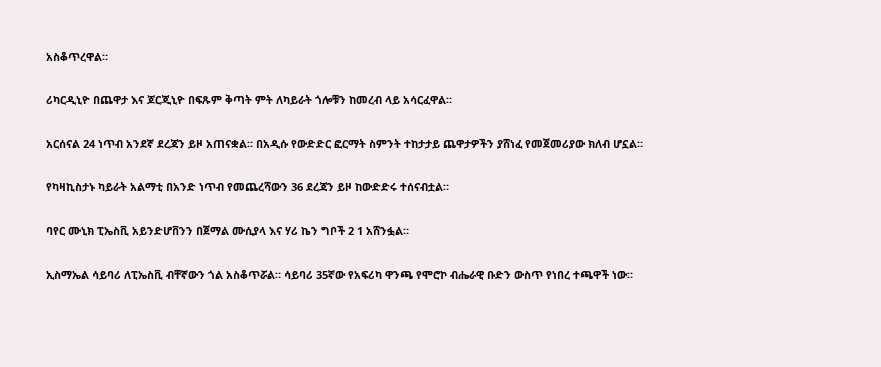አስቆጥረዋል።

ሪካርዲኒዮ በጨዋታ እና ጆርጂኒዮ በፍጹም ቅጣት ምት ለካይራት ጎሎቹን ከመረብ ላይ አሳርፈዋል።

አርሰናል 24 ነጥብ አንደኛ ደረጃን ይዞ አጠናቋል። በአዲሱ የውድድር ፎርማት ስምንት ተከታታይ ጨዋታዎችን ያሸነፈ የመጀመሪያው ክለብ ሆኗል።

የካዛኪስታኑ ካይራት አልማቲ በአንድ ነጥብ የመጨረሻውን 36 ደረጃን ይዞ ከውድድሩ ተሰናብቷል።

ባየር ሙኒክ ፒኤስቪ አይንድሆቨንን በጀማል ሙሲያላ እና ሃሪ ኬን ግቦች 2 1 አሸንፏል።

ኢስማኤል ሳይባሪ ለፒኤስቪ ብቸኛውን ጎል አስቆጥሯል። ሳይባሪ 35ኛው የአፍሪካ ዋንጫ የሞሮኮ ብሔራዊ ቡድን ውስጥ የነበረ ተጫዋች ነው።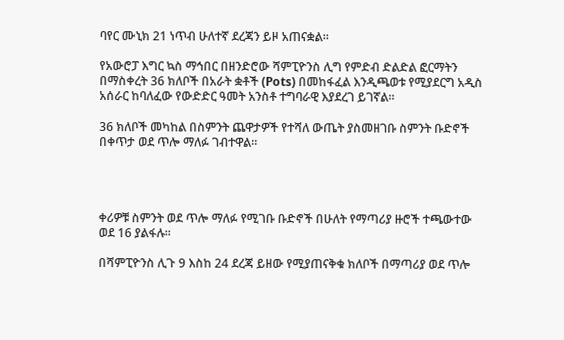ባየር ሙኒክ 21 ነጥብ ሁለተኛ ደረጃን ይዞ አጠናቋል።

የአውሮፓ እግር ኳስ ማኅበር በዘንድሮው ሻምፒዮንስ ሊግ የምድብ ድልድል ፎርማትን በማስቀረት 36 ክለቦች በአራት ቋቶች (Pots) በመከፋፈል እንዲጫወቱ የሚያደርግ አዲስ አሰራር ከባለፈው የውድድር ዓመት አንስቶ ተግባራዊ እያደረገ ይገኛል።

36 ክለቦች መካከል በስምንት ጨዋታዎች የተሻለ ውጤት ያስመዘገቡ ስምንት ቡድኖች በቀጥታ ወደ ጥሎ ማለፉ ገብተዋል።




ቀሪዎቹ ስምንት ወደ ጥሎ ማለፉ የሚገቡ ቡድኖች በሁለት የማጣሪያ ዙሮች ተጫውተው ወደ 16 ያልፋሉ።

በሻምፒዮንስ ሊጉ 9 እስከ 24 ደረጃ ይዘው የሚያጠናቅቁ ክለቦች በማጣሪያ ወደ ጥሎ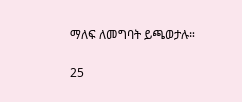ማለፍ ለመግባት ይጫወታሉ።

25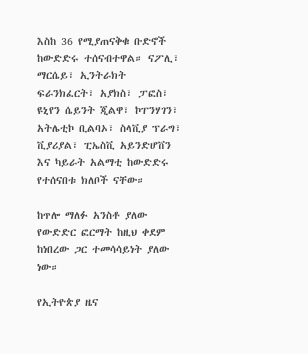እስከ 36 የሚያጠናቅቁ ቡድኖች ከውድድሩ ተሰናብተዋል። ናፖሊ፣ ማርሴይ፣ ኢንትራክት ፍራንክፈርት፣ አያክስ፣ ፓፎስ፣ ዩኒየን ሴይንት ጂልዋ፣ ኮፐንሃገን፣ አትሌቲኮ ቢልባኦ፣ ስላቪያ ፕራግ፣ ቪያሪያል፣ ፒኤስቪ አይንድሆቨን እና ካይራት አልማቲ ከውድድሩ የተሰናበቱ ክለቦች ናቸው።

ከጥሎ ማለፉ አንስቶ ያለው የውድድር ፎርማት ከዚህ ቀደም ከነበረው ጋር ተመሳሳይነት ያለው ነው።

የኢትዮጵያ ዜና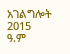አገልግሎት
2015
ዓ.ም